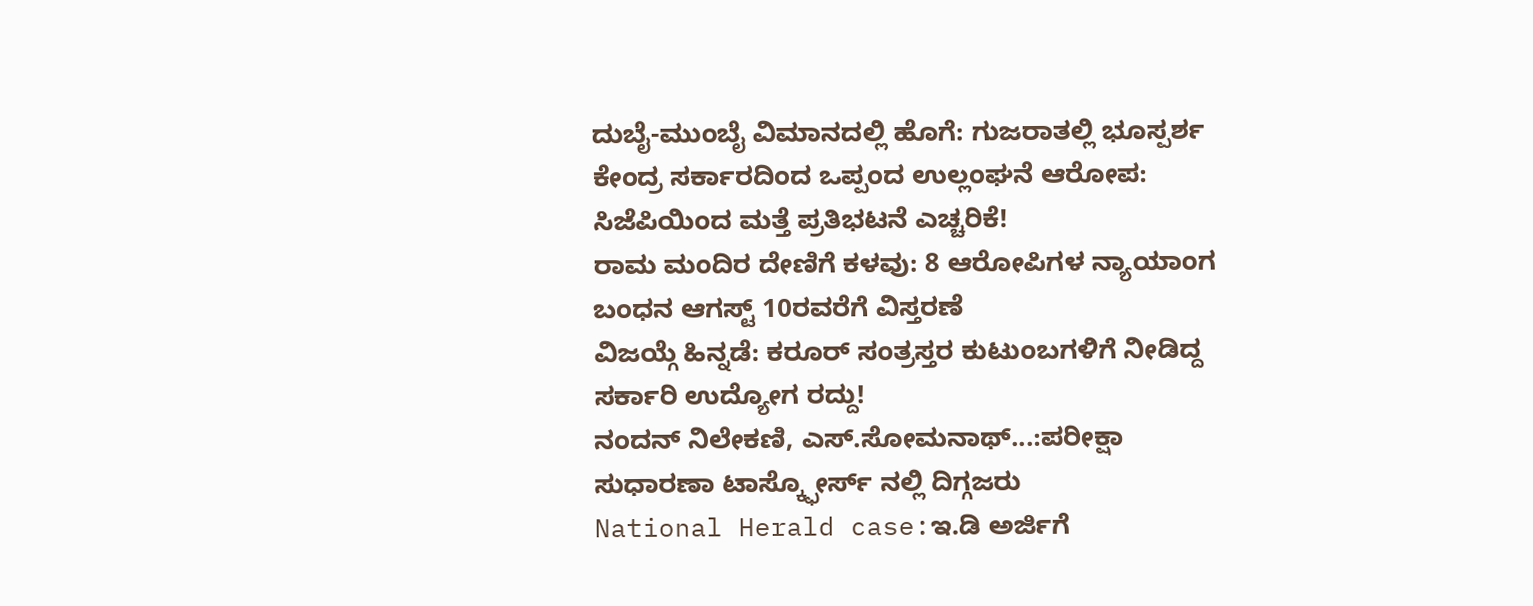ದುಬೈ-ಮುಂಬೈ ವಿಮಾನದಲ್ಲಿ ಹೊಗೆ: ಗುಜರಾತಲ್ಲಿ ಭೂಸ್ಪರ್ಶ
ಕೇಂದ್ರ ಸರ್ಕಾರದಿಂದ ಒಪ್ಪಂದ ಉಲ್ಲಂಘನೆ ಆರೋಪ: ಸಿಜೆಪಿಯಿಂದ ಮತ್ತೆ ಪ್ರತಿಭಟನೆ ಎಚ್ಚರಿಕೆ!
ರಾಮ ಮಂದಿರ ದೇಣಿಗೆ ಕಳವು: 8 ಆರೋಪಿಗಳ ನ್ಯಾಯಾಂಗ ಬಂಧನ ಆಗಸ್ಟ್ 10ರವರೆಗೆ ವಿಸ್ತರಣೆ
ವಿಜಯ್ಗೆ ಹಿನ್ನಡೆ: ಕರೂರ್ ಸಂತ್ರಸ್ತರ ಕುಟುಂಬಗಳಿಗೆ ನೀಡಿದ್ದ ಸರ್ಕಾರಿ ಉದ್ಯೋಗ ರದ್ದು!
ನಂದನ್ ನಿಲೇಕಣಿ, ಎಸ್.ಸೋಮನಾಥ್...:ಪರೀಕ್ಷಾ ಸುಧಾರಣಾ ಟಾಸ್ಕ್ಫೋರ್ಸ್ ನಲ್ಲಿ ದಿಗ್ಗಜರು
National Herald case:ಇ.ಡಿ ಅರ್ಜಿಗೆ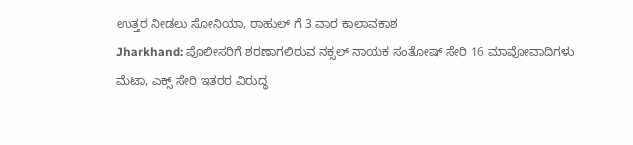ಉತ್ತರ ನೀಡಲು ಸೋನಿಯಾ, ರಾಹುಲ್ ಗೆ 3 ವಾರ ಕಾಲಾವಕಾಶ
Jharkhand: ಪೊಲೀಸರಿಗೆ ಶರಣಾಗಲಿರುವ ನಕ್ಸಲ್ ನಾಯಕ ಸಂತೋಷ್ ಸೇರಿ 16 ಮಾವೋವಾದಿಗಳು
ಮೆಟಾ, ಎಕ್ಸ್ ಸೇರಿ ಇತರರ ವಿರುದ್ಧ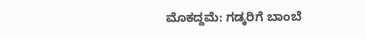ಮೊಕದ್ದಮೆ: ಗಡ್ಕರಿಗೆ ಬಾಂಬೆ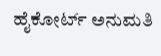ಹೈಕೋರ್ಟ್ ಅನುಮತಿ